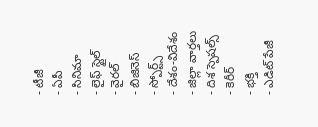- టీజీ
- ఏపీ
- సినిమా
- లైఫ్ స్టైల్
- వైరల్
- బిజినెస్
- స్పోర్ట్స్
- దేశం-విదేశం
- జిల్లా వార్తలు
- దిశ స్పెషల్స్
- కెరీర్
- భక్తి
- ఎడిట్ పేజీ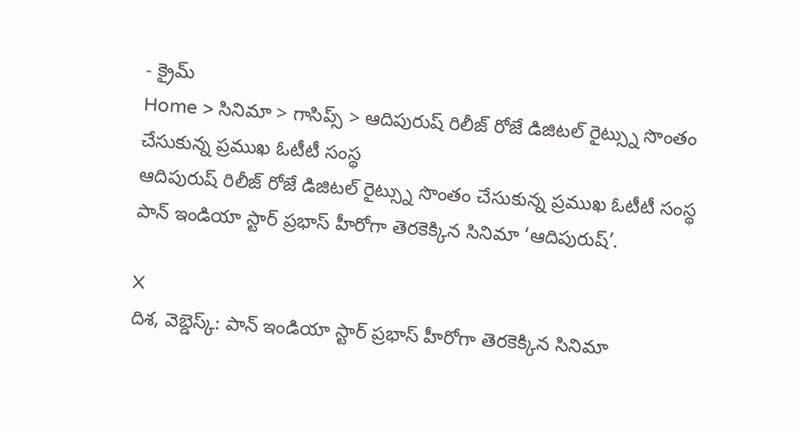- క్రైమ్
Home > సినిమా > గాసిప్స్ > ఆదిపురుష్ రిలీజ్ రోజే డిజిటల్ రైట్స్ను సొంతం చేసుకున్న ప్రముఖ ఓటీటీ సంస్థ
ఆదిపురుష్ రిలీజ్ రోజే డిజిటల్ రైట్స్ను సొంతం చేసుకున్న ప్రముఖ ఓటీటీ సంస్థ
పాన్ ఇండియా స్టార్ ప్రభాస్ హీరోగా తెరకెక్కిన సినిమా ‘ఆదిపురుష్’.

X
దిశ, వెబ్డెస్క్: పాన్ ఇండియా స్టార్ ప్రభాస్ హీరోగా తెరకెక్కిన సినిమా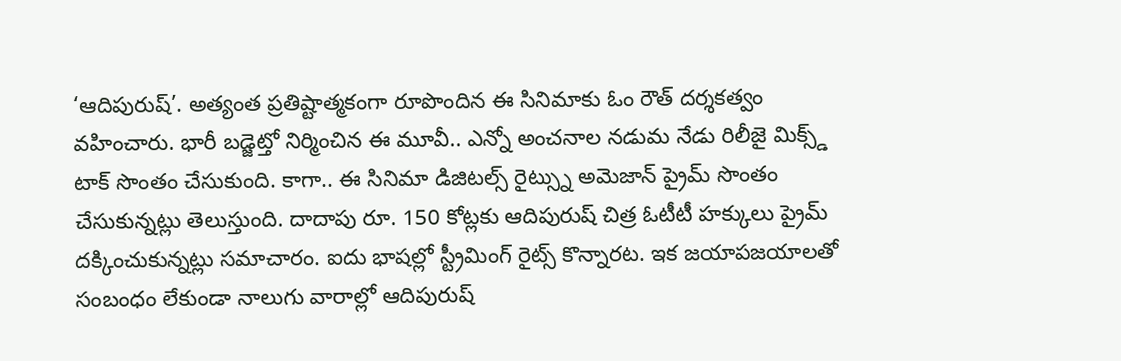‘ఆదిపురుష్’. అత్యంత ప్రతిష్టాత్మకంగా రూపొందిన ఈ సినిమాకు ఓం రౌత్ దర్శకత్వం వహించారు. భారీ బడ్జెట్తో నిర్మించిన ఈ మూవీ.. ఎన్నో అంచనాల నడుమ నేడు రిలీజై మిక్స్డ్ టాక్ సొంతం చేసుకుంది. కాగా.. ఈ సినిమా డిజిటల్స్ రైట్స్ను అమెజాన్ ప్రైమ్ సొంతం చేసుకున్నట్లు తెలుస్తుంది. దాదాపు రూ. 150 కోట్లకు ఆదిపురుష్ చిత్ర ఓటీటీ హక్కులు ప్రైమ్ దక్కించుకున్నట్లు సమాచారం. ఐదు భాషల్లో స్ట్రీమింగ్ రైట్స్ కొన్నారట. ఇక జయాపజయాలతో సంబంధం లేకుండా నాలుగు వారాల్లో ఆదిపురుష్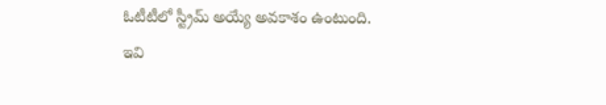ఓటీటీలో స్ట్రీమ్ అయ్యే అవకాశం ఉంటుంది.
ఇవి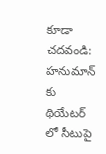కూడా చదవండి: హనుమాన్ కు థియేటర్ లో సీటుపై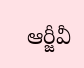ఆర్జీవీ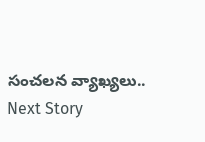సంచలన వ్యాఖ్యలు..
Next Story